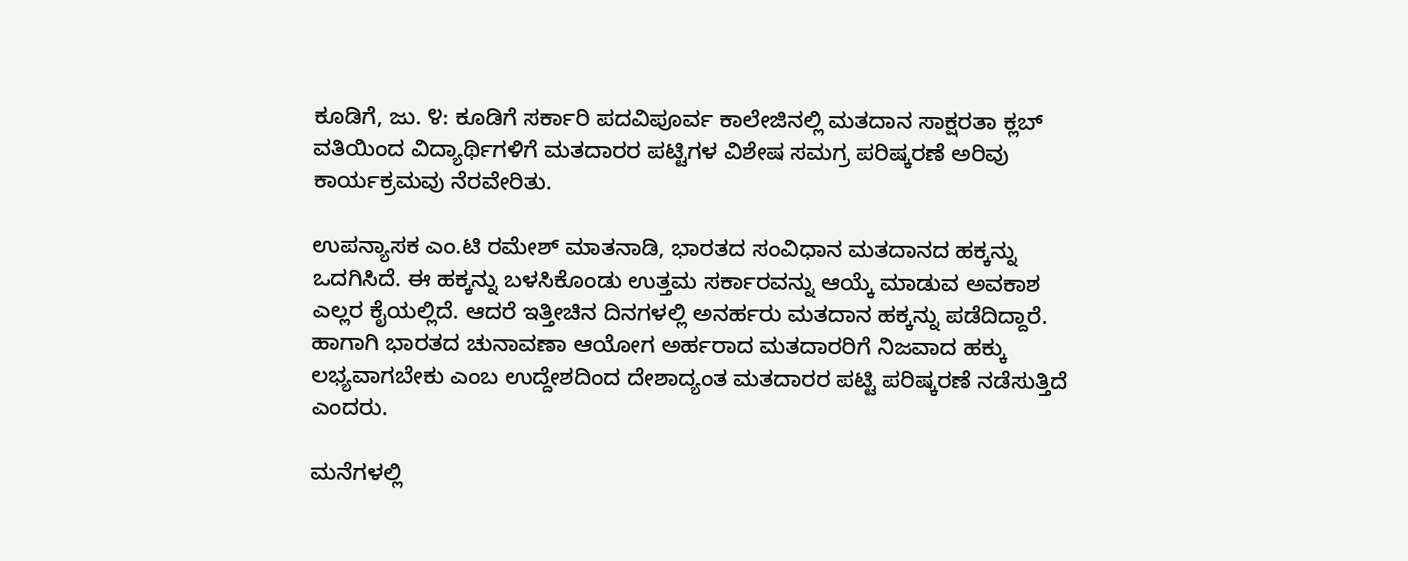ಕೂಡಿಗೆ, ಜು. ೪: ಕೂಡಿಗೆ ಸರ್ಕಾರಿ ಪದವಿಪೂರ್ವ ಕಾಲೇಜಿನಲ್ಲಿ ಮತದಾನ ಸಾಕ್ಷರತಾ ಕ್ಲಬ್ ವತಿಯಿಂದ ವಿದ್ಯಾರ್ಥಿಗಳಿಗೆ ಮತದಾರರ ಪಟ್ಟಿಗಳ ವಿಶೇಷ ಸಮಗ್ರ ಪರಿಷ್ಕರಣೆ ಅರಿವು ಕಾರ್ಯಕ್ರಮವು ನೆರವೇರಿತು.

ಉಪನ್ಯಾಸಕ ಎಂ.ಟಿ ರಮೇಶ್ ಮಾತನಾಡಿ, ಭಾರತದ ಸಂವಿಧಾನ ಮತದಾನದ ಹಕ್ಕನ್ನು ಒದಗಿಸಿದೆ. ಈ ಹಕ್ಕನ್ನು ಬಳಸಿಕೊಂಡು ಉತ್ತಮ ಸರ್ಕಾರವನ್ನು ಆಯ್ಕೆ ಮಾಡುವ ಅವಕಾಶ ಎಲ್ಲರ ಕೈಯಲ್ಲಿದೆ. ಆದರೆ ಇತ್ತೀಚಿನ ದಿನಗಳಲ್ಲಿ ಅನರ್ಹರು ಮತದಾನ ಹಕ್ಕನ್ನು ಪಡೆದಿದ್ದಾರೆ. ಹಾಗಾಗಿ ಭಾರತದ ಚುನಾವಣಾ ಆಯೋಗ ಅರ್ಹರಾದ ಮತದಾರರಿಗೆ ನಿಜವಾದ ಹಕ್ಕು ಲಭ್ಯವಾಗಬೇಕು ಎಂಬ ಉದ್ದೇಶದಿಂದ ದೇಶಾದ್ಯಂತ ಮತದಾರರ ಪಟ್ಟಿ ಪರಿಷ್ಕರಣೆ ನಡೆಸುತ್ತಿದೆ ಎಂದರು.

ಮನೆಗಳಲ್ಲಿ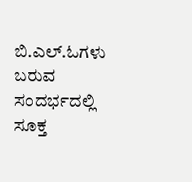ಬಿ.ಎಲ್.ಓಗಳು ಬರುವ ಸಂದರ್ಭದಲ್ಲಿ ಸೂಕ್ತ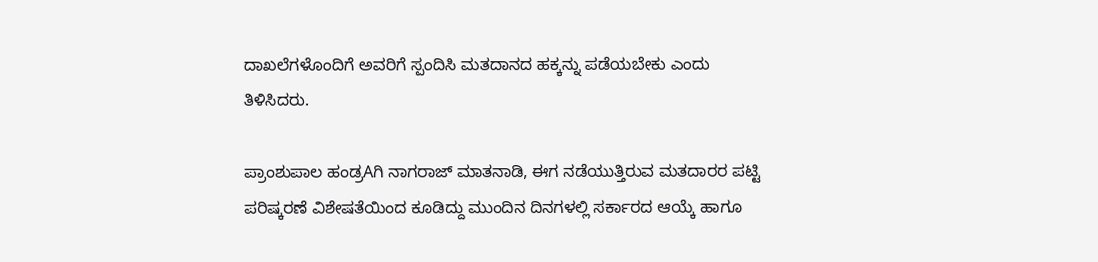ದಾಖಲೆಗಳೊಂದಿಗೆ ಅವರಿಗೆ ಸ್ಪಂದಿಸಿ ಮತದಾನದ ಹಕ್ಕನ್ನು ಪಡೆಯಬೇಕು ಎಂದು ತಿಳಿಸಿದರು.

ಪ್ರಾಂಶುಪಾಲ ಹಂಡ್ರAಗಿ ನಾಗರಾಜ್ ಮಾತನಾಡಿ, ಈಗ ನಡೆಯುತ್ತಿರುವ ಮತದಾರರ ಪಟ್ಟಿ ಪರಿಷ್ಕರಣೆ ವಿಶೇಷತೆಯಿಂದ ಕೂಡಿದ್ದು ಮುಂದಿನ ದಿನಗಳಲ್ಲಿ ಸರ್ಕಾರದ ಆಯ್ಕೆ ಹಾಗೂ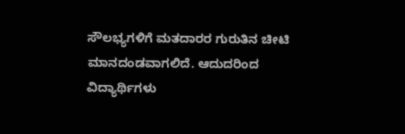ಸೌಲಭ್ಯಗಳಿಗೆ ಮತದಾರರ ಗುರುತಿನ ಚೀಟಿ ಮಾನದಂಡವಾಗಲಿದೆ. ಆದುದರಿಂದ ವಿದ್ಯಾರ್ಥಿಗಳು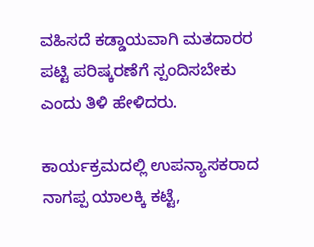ವಹಿಸದೆ ಕಡ್ಡಾಯವಾಗಿ ಮತದಾರರ ಪಟ್ಟಿ ಪರಿಷ್ಕರಣೆಗೆ ಸ್ಪಂದಿಸಬೇಕು ಎಂದು ತಿಳಿ ಹೇಳಿದರು.

ಕಾರ್ಯಕ್ರಮದಲ್ಲಿ ಉಪನ್ಯಾಸಕರಾದ ನಾಗಪ್ಪ ಯಾಲಕ್ಕಿ ಕಟ್ಟೆ,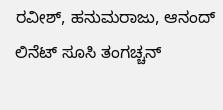ರವೀಶ್, ಹನುಮರಾಜು, ಆನಂದ್ ಲಿನೆಟ್ ಸೂಸಿ ತಂಗಚ್ಚನ್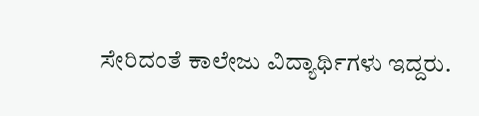ಸೇರಿದಂತೆ ಕಾಲೇಜು ವಿದ್ಯಾರ್ಥಿಗಳು ಇದ್ದರು.